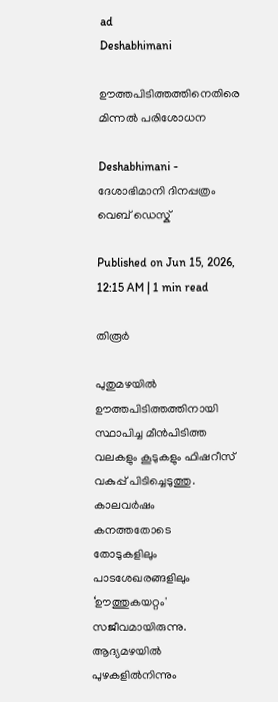ad
Deshabhimani

ഊത്തപിടിത്തത്തിനെതിരെ
മിന്നൽ പരിശോധന

Deshabhimani - ദേശാഭിമാനി ദിനപ്പത്രം
വെബ് ഡെസ്ക്

Published on Jun 15, 2026, 12:15 AM | 1 min read

തിരൂർ

പുതുമഴയിൽ ഊത്തപിടിത്തത്തിനായി സ്ഥാപിച്ച മീൻപിടിത്ത വലകളും കൂടുകളും ഫിഷറീസ് വകുപ്പ് പിടിച്ചെടുത്തു. കാലവർഷം കനത്തതോടെ തോടുകളിലും പാടശേഖരങ്ങളിലും ‘ഊത്തുകയറ്റം' സജീവമായിരുന്നു. ആദ്യമഴയിൽ പുഴകളിൽനിന്നും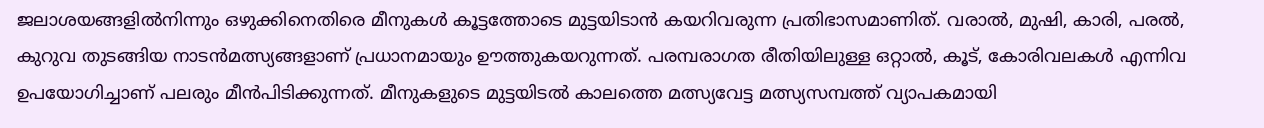ജലാശയങ്ങളിൽനിന്നും ഒഴുക്കിനെതിരെ മീനുകൾ കൂട്ടത്തോടെ മുട്ടയിടാൻ കയറിവരുന്ന പ്രതിഭാസമാണിത്. വരാൽ, മുഷി, കാരി, പരൽ, കുറുവ തുടങ്ങിയ നാടൻമത്സ്യങ്ങളാണ് പ്രധാനമായും ഊത്തുകയറുന്നത്. പരമ്പരാഗത രീതിയിലുള്ള ഒറ്റാൽ, കൂട്, കോരിവലകൾ എന്നിവ ഉപയോഗിച്ചാണ് പലരും മീൻപിടിക്കുന്നത്. മീനുകളുടെ മുട്ടയിടൽ കാലത്തെ മത്സ്യവേട്ട മത്സ്യസമ്പത്ത് വ്യാപകമായി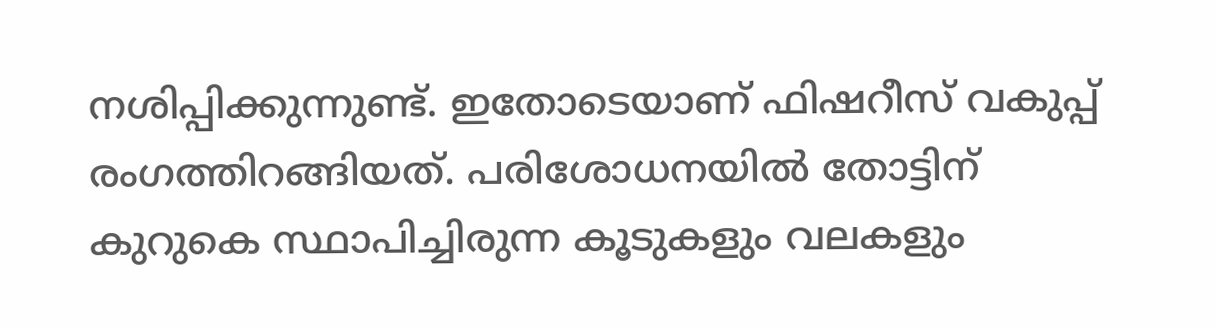നശിപ്പിക്കുന്നുണ്ട്‌. ഇതോടെയാണ്‌ ഫിഷറീസ് വകുപ്പ് രംഗത്തിറങ്ങിയത്. പരിശോധനയിൽ തോട്ടിന് കുറുകെ സ്ഥാപിച്ചിരുന്ന കൂടുകളും വലകളും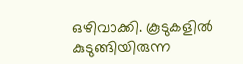ഒഴിവാക്കി. കൂടുകളിൽ കുടുങ്ങിയിരുന്ന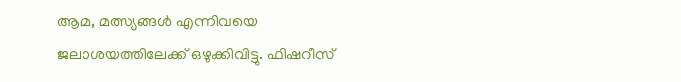ആമ, മത്സ്യങ്ങൾ എന്നിവയെ ജലാശയത്തിലേക്ക് ഒഴുക്കിവിട്ടു. ഫിഷറീസ്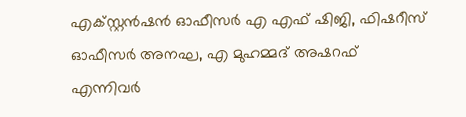എക്സ്റ്റൻഷൻ ഓഫീസർ എ എഫ് ഷിജി, ഫിഷറീസ് ഓഫീസർ അനഘ, എ മുഹമ്മദ്‌ അഷറഫ് എന്നിവർ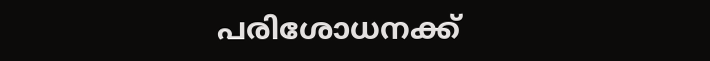പരിശോധനക്ക്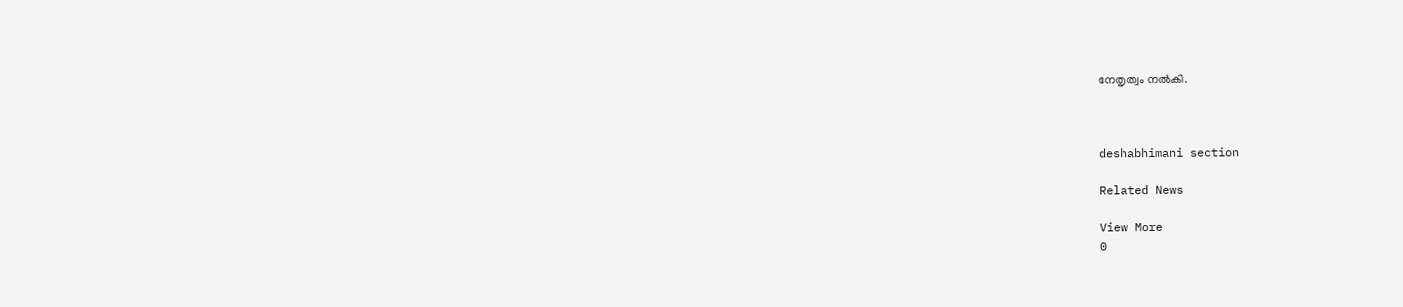നേതൃത്വം നൽകി.



deshabhimani section

Related News

View More
0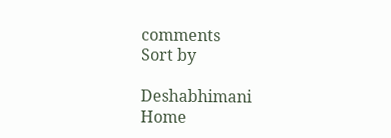comments
Sort by

Deshabhimani
Home